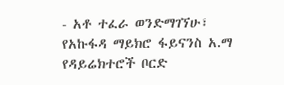- አቶ ተፈራ ወንድማገኘሁ፣ የአኩፋዳ ማይክሮ ፋይናንስ አ.ማ የዳይሬክተሮች ቦርድ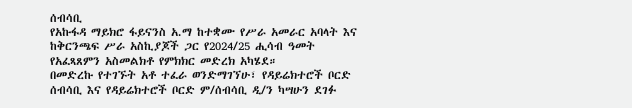ሰብሳቢ
የአኩፋዳ ማይክሮ ፋይናንስ አ.ማ ከተቋሙ የሥራ አመራር አባላት እና ከቅርንጫፍ ሥራ አስኪያጆች ጋር የ2024/25 ሒሳብ ዓመት የአፈጻጸምን አስመልክቶ የምክክር መድረክ አካሄደ።
በመድረኩ የተገኙት አቶ ተፈራ ወንድማገኘሁ፣ የዳይሬክተሮች ቦርድ ሰብሳቢ እና የዳይሬክተሮች ቦርድ ም/ሰብሳቢ ዲ/ን ካሣሁን ደገፉ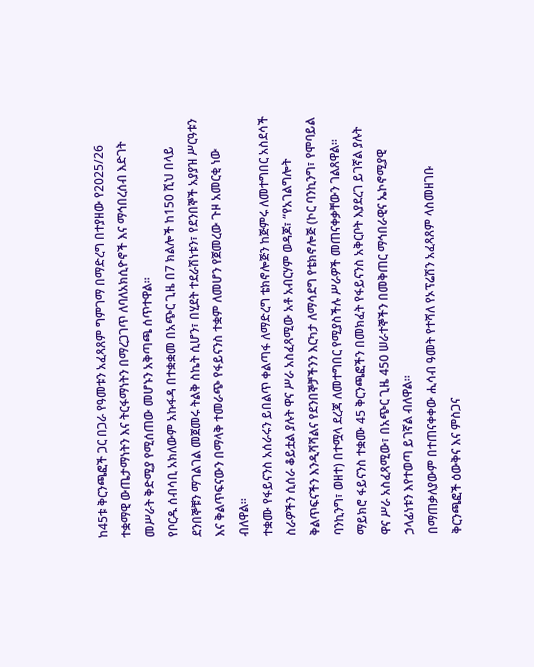ከ45ቱ ቅርንጫፎች ጋር በጋራ የዓመቱን አፈጻጸም ግምገማ በማድረግ በተያዘው የ2025/26 ተቋማዊ ውጤታማነትን እና ትርፋማነትን በማረጋገጥ ለባለአክሲዮኖች እና ማኅበረሰብ እድገት መሥራት ቅድሚያ የሚሰጠው መሆኑን አቅጣጫ ሰጥተዋል።
የቦርዱ ሰብሳቢ አክለውም አኩፋዳ በተቋቋመ በአጭር ጊዜ በ7 ክልሎች ከ150 ሺህ በላይ ደንበኞቹን ማገልገል መጀመሩ ትልቅ ስኬት ሲሆን፣ በሂደት ተደራሽነቱን፣ የደንበኞች አያያዝ ሥርዓቱን እና ቅልጥፍናውን በማላቅ ተመራጭ የፋይናንስ ተቋም ለመሆን የጀመረው ጉዞ አመርቂ ነው ብለዋል።
ተቋሙ የፋይናንስ አሰራሩን ይበልጥ ቀልጣፋ ለማድረግ ቴክኖሎጅን ከጅምሩ ለመተግበር አስደሳች ስራዎችን ሲሰራ ቆይቷል ያሉት ዋና ሥራ አስፈጻሚው አቶ አብርሃም ወዳጆ፣ “የአገልግሎት ቅልጥፍናችን እንዲሻሻልና የደንበኞቻችንን እርካታ ለማሳደግ የቴክኖሎጅ (ኮር ባንኪንግ፣ የሞባይል ባንኪንግ፣ ወዘተ) በተሟላ ደረጃ ለመተግበር የሚያስችሉ ሥራዎች መጠናቀቃቸውን ገልጸዋል።
ማይክሮ ፋይናንስ ተቋሙ 45 ቅርንጫፎችን በመክፈት የፋይናንስ አቅርቦት እያደረገ ይገኛል ያሉት ዋና ሥራ አስፈጻሚው፣ በአጭር ጊዜ 450 ሠራተኞችን በመቅጠር ማኅበራዊና ኤኮኖሚያዊ ኃላፊነቱን እየተወጣ ይገኛል ብለዋል።
በማጠቃለያውም በተጠናቀቀው ሒሳብ ዓመት የተሻለ የኦፕሬሽን አፈጻጸም ላስመዘገቡ ቅርንጫፎች ዕውቅና እና ምስጋና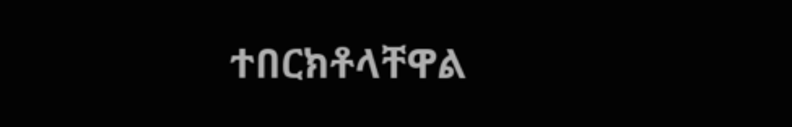ተበርክቶላቸዋል